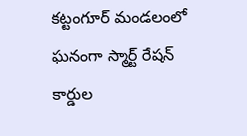కట్టంగూర్ మండలంలో ఘనంగా స్మార్ట్ రేషన్ కార్డుల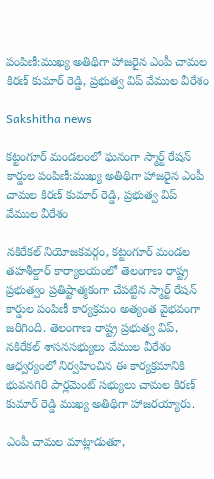పంపిణీ:ముఖ్య అతిథిగా హాజరైన ఎంపీ చామల కిరణ్ కుమార్ రెడ్డి, ప్రభుత్వ విప్ వేముల వీరేశం

Sakshitha news

కట్టంగూర్ మండలంలో ఘనంగా స్మార్ట్ రేషన్ కార్డుల పంపిణీ:ముఖ్య అతిథిగా హాజరైన ఎంపీ చామల కిరణ్ కుమార్ రెడ్డి, ప్రభుత్వ విప్ వేముల వీరేశం

నకిరేకల్ నియోజకవర్గం, కట్టంగూర్ మండల తహశీల్దార్ కార్యాలయంలో తెలంగాణ రాష్ట్ర ప్రభుత్వం ప్రతిష్టాత్మకంగా చేపట్టిన స్మార్ట్ రేషన్ కార్డుల పంపిణీ కార్యక్రమం అత్యంత వైభవంగా జరిగింది. తెలంగాణ రాష్ట్ర ప్రభుత్వ విప్, నకిరేకల్ శాసనసభ్యులు వేముల వీరేశం ఆధ్వర్యంలో నిర్వహించిన ఈ కార్యక్రమానికి భువనగిరి పార్లమెంట్ సభ్యులు చామల కిరణ్ కుమార్ రెడ్డి ముఖ్య అతిథిగా హాజరయ్యారు.

ఎంపీ చామల మాట్లాడుతూ,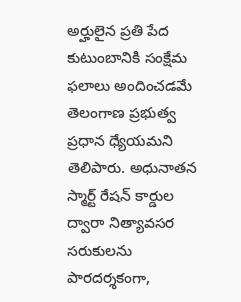అర్హులైన ప్రతి పేద కుటుంబానికి సంక్షేమ ఫలాలు అందించడమే తెలంగాణ ప్రభుత్వ ప్రధాన ధ్యేయమని తెలిపారు. అధునాతన స్మార్ట్ రేషన్ కార్డుల ద్వారా నిత్యావసర సరుకులను పారదర్శకంగా,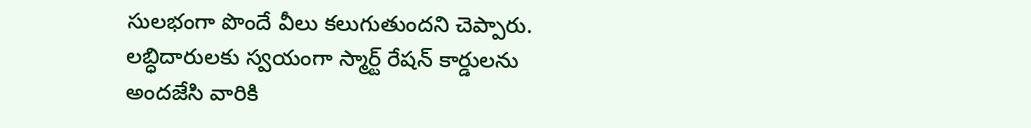సులభంగా పొందే వీలు కలుగుతుందని చెప్పారు. లబ్ధిదారులకు స్వయంగా స్మార్ట్ రేషన్ కార్డులను అందజేసి వారికి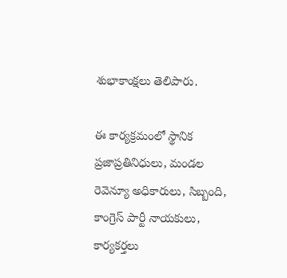శుభాకాంక్షలు తెలిపారు.

ఈ కార్యక్రమంలో స్థానిక ప్రజాప్రతినిధులు, మండల రెవెన్యూ అధికారులు, సిబ్బంది, కాంగ్రెస్ పార్టీ నాయకులు, కార్యకర్తలు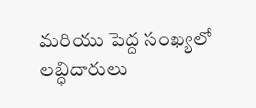మరియు పెద్ద సంఖ్యలో లబ్ధిదారులు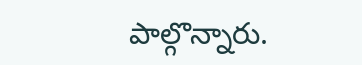పాల్గొన్నారు.